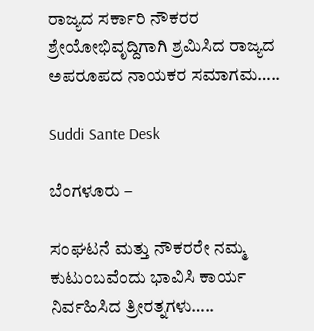ರಾಜ್ಯದ ಸರ್ಕಾರಿ ನೌಕರರ ಶ್ರೇಯೋಭಿವೃದ್ದಿಗಾಗಿ ಶ್ರಮಿಸಿದ ರಾಜ್ಯದ ಅಪರೂಪದ ನಾಯಕರ ಸಮಾಗಮ…..

Suddi Sante Desk

ಬೆಂಗಳೂರು –

ಸಂಘಟನೆ ಮತ್ತು ನೌಕರರೇ ನಮ್ಮ ಕುಟುಂಬವೆಂದು ಭಾವಿಸಿ ಕಾರ್ಯ ನಿರ್ವಹಿಸಿದ ತ್ರೀರತ್ನಗಳು…..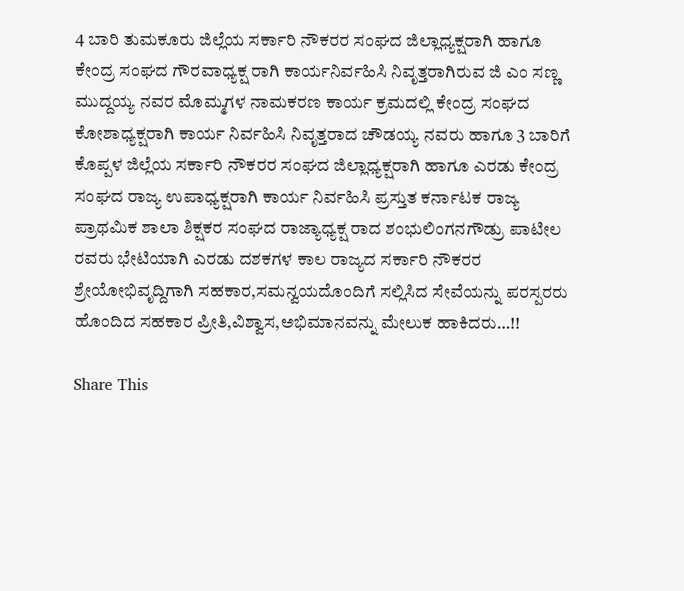4 ಬಾರಿ ತುಮಕೂರು ಜಿಲ್ಲೆಯ ಸರ್ಕಾರಿ ನೌಕರರ ಸಂಘದ ಜಿಲ್ಲಾಧ್ಯಕ್ಷರಾಗಿ ಹಾಗೂ ಕೇಂದ್ರ ಸಂಘದ ಗೌರವಾಧ್ಯಕ್ಷ ರಾಗಿ ಕಾರ್ಯನಿರ್ವಹಿಸಿ ನಿವೃತ್ತರಾಗಿರುವ ಜಿ ಎಂ ಸಣ್ಣ ಮುದ್ದಯ್ಯ ನವರ ಮೊಮ್ಮಗಳ ನಾಮಕರಣ ಕಾರ್ಯ ಕ್ರಮದಲ್ಲಿ ಕೇಂದ್ರ ಸಂಘದ ಕೋಶಾಧ್ಯಕ್ಷರಾಗಿ ಕಾರ್ಯ ನಿರ್ವಹಿಸಿ ನಿವೃತ್ತರಾದ ಚೌಡಯ್ಯ ನವರು ಹಾಗೂ 3 ಬಾರಿಗೆ ಕೊಪ್ಪಳ ಜಿಲ್ಲೆಯ ಸರ್ಕಾರಿ ನೌಕರರ ಸಂಘದ ಜಿಲ್ಲಾಧ್ಯಕ್ಷರಾಗಿ ಹಾಗೂ ಎರಡು ಕೇಂದ್ರ ಸಂಘದ ರಾಜ್ಯ ಉಪಾಧ್ಯಕ್ಷರಾಗಿ ಕಾರ್ಯ ನಿರ್ವಹಿಸಿ ಪ್ರಸ್ತುತ ಕರ್ನಾಟಕ ರಾಜ್ಯ ಪ್ರಾಥಮಿಕ ಶಾಲಾ ಶಿಕ್ಷಕರ ಸಂಘದ ರಾಜ್ಯಾಧ್ಯಕ್ಷ ರಾದ ಶಂಭುಲಿಂಗನಗೌಡ್ರು ಪಾಟೀಲ ರವರು ಭೇಟಿಯಾಗಿ ಎರಡು ದಶಕಗಳ ಕಾಲ ರಾಜ್ಯದ ಸರ್ಕಾರಿ ನೌಕರರ ಶ್ರೇಯೋಭಿವೃದ್ದಿಗಾಗಿ ಸಹಕಾರ,ಸಮನ್ವಯದೊಂದಿಗೆ ಸಲ್ಲಿಸಿದ ಸೇವೆಯನ್ನು ಪರಸ್ಪರರು ಹೊಂದಿದ ಸಹಕಾರ ಪ್ರೀತಿ,ವಿಶ್ವಾಸ,ಅಭಿಮಾನವನ್ನು ಮೇಲುಕ ಹಾಕಿದರು…!!

Share This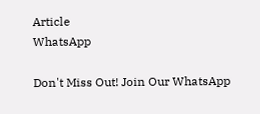Article
WhatsApp

Don't Miss Out! Join Our WhatsApp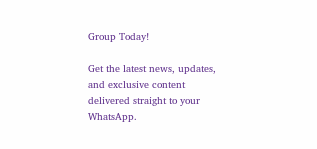Group Today!

Get the latest news, updates, and exclusive content delivered straight to your WhatsApp.